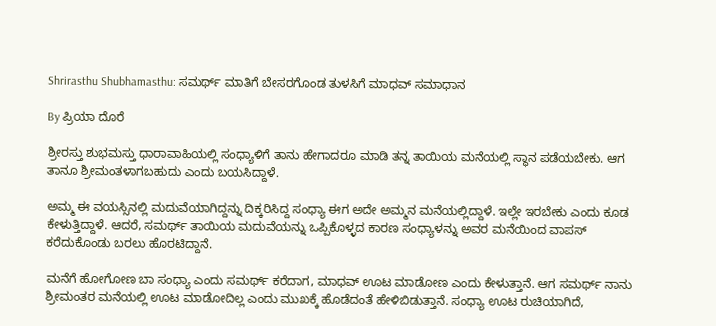Shrirasthu Shubhamasthu: ಸಮರ್ಥ್ ಮಾತಿಗೆ ಬೇಸರಗೊಂಡ ತುಳಸಿಗೆ ಮಾಧವ್ ಸಮಾಧಾನ

By ಪ್ರಿಯಾ ದೊರೆ

ಶ್ರೀರಸ್ತು ಶುಭಮಸ್ತು ಧಾರಾವಾಹಿಯಲ್ಲಿ ಸಂಧ್ಯಾಳಿಗೆ ತಾನು ಹೇಗಾದರೂ ಮಾಡಿ ತನ್ನ ತಾಯಿಯ ಮನೆಯಲ್ಲಿ ಸ್ಥಾನ ಪಡೆಯಬೇಕು. ಆಗ ತಾನೂ ಶ್ರೀಮಂತಳಾಗಬಹುದು ಎಂದು ಬಯಸಿದ್ದಾಳೆ.

ಅಮ್ಮ ಈ ವಯಸ್ಸಿನಲ್ಲಿ ಮದುವೆಯಾಗಿದ್ದನ್ನು ದಿಕ್ಕರಿಸಿದ್ದ ಸಂಧ್ಯಾ ಈಗ ಅದೇ ಅಮ್ಮನ ಮನೆಯಲ್ಲಿದ್ದಾಳೆ. ಇಲ್ಲೇ ಇರಬೇಕು ಎಂದು ಕೂಡ ಕೇಳುತ್ತಿದ್ದಾಳೆ. ಆದರೆ, ಸಮರ್ಥ್ ತಾಯಿಯ ಮದುವೆಯನ್ನು ಒಪ್ಪಿಕೊಳ್ಳದ ಕಾರಣ ಸಂಧ್ಯಾಳನ್ನು ಅವರ ಮನೆಯಿಂದ ವಾಪಸ್ ಕರೆದುಕೊಂಡು ಬರಲು ಹೊರಟಿದ್ದಾನೆ.

ಮನೆಗೆ ಹೋಗೋಣ ಬಾ ಸಂಧ್ಯಾ ಎಂದು ಸಮರ್ಥ್ ಕರೆದಾಗ, ಮಾಧವ್ ಊಟ ಮಾಡೋಣ ಎಂದು ಕೇಳುತ್ತಾನೆ. ಆಗ ಸಮರ್ಥ್ ನಾನು ಶ್ರೀಮಂತರ ಮನೆಯಲ್ಲಿ ಊಟ ಮಾಡೋದಿಲ್ಲ ಎಂದು ಮುಖಕ್ಕೆ ಹೊಡೆದಂತೆ ಹೇಳಿಬಿಡುತ್ತಾನೆ. ಸಂಧ್ಯಾ ಊಟ ರುಚಿಯಾಗಿದೆ,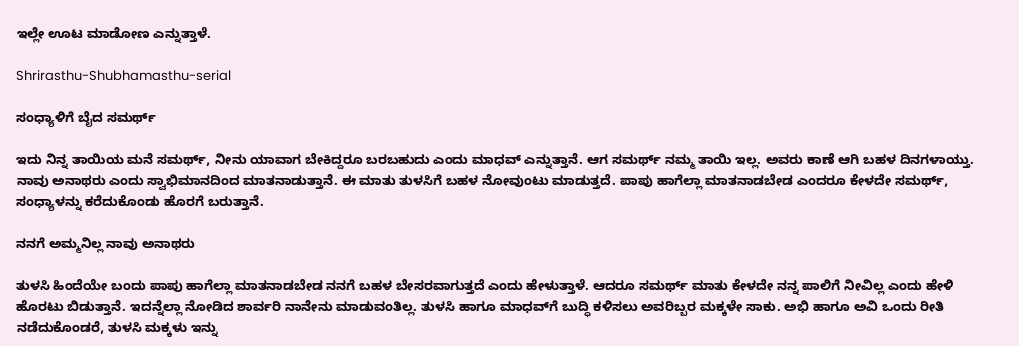ಇಲ್ಲೇ ಊಟ ಮಾಡೋಣ ಎನ್ನುತ್ತಾಳೆ.

Shrirasthu-Shubhamasthu-serial

ಸಂಧ್ಯಾಳಿಗೆ ಬೈದ ಸಮರ್ಥ್

ಇದು ನಿನ್ನ ತಾಯಿಯ ಮನೆ ಸಮರ್ಥ್, ನೀನು ಯಾವಾಗ ಬೇಕಿದ್ದರೂ ಬರಬಹುದು ಎಂದು ಮಾಧವ್ ಎನ್ನುತ್ತಾನೆ. ಆಗ ಸಮರ್ಥ್ ನಮ್ಮ ತಾಯಿ ಇಲ್ಲ. ಅವರು ಕಾಣೆ ಆಗಿ ಬಹಳ ದಿನಗಳಾಯ್ತು. ನಾವು ಅನಾಥರು ಎಂದು ಸ್ವಾಭಿಮಾನದಿಂದ ಮಾತನಾಡುತ್ತಾನೆ. ಈ ಮಾತು ತುಳಸಿಗೆ ಬಹಳ ನೋವುಂಟು ಮಾಡುತ್ತದೆ. ಪಾಪು ಹಾಗೆಲ್ಲಾ ಮಾತನಾಡಬೇಡ ಎಂದರೂ ಕೇಳದೇ ಸಮರ್ಥ್, ಸಂಧ್ಯಾಳನ್ನು ಕರೆದುಕೊಂಡು ಹೊರಗೆ ಬರುತ್ತಾನೆ.

ನನಗೆ ಅಮ್ಮನಿಲ್ಲ ನಾವು ಅನಾಥರು

ತುಳಸಿ ಹಿಂದೆಯೇ ಬಂದು ಪಾಪು ಹಾಗೆಲ್ಲಾ ಮಾತನಾಡಬೇಡ ನನಗೆ ಬಹಳ ಬೇಸರವಾಗುತ್ತದೆ ಎಂದು ಹೇಳುತ್ತಾಳೆ. ಆದರೂ ಸಮರ್ಥ್ ಮಾತು ಕೇಳದೇ ನನ್ನ ಪಾಲಿಗೆ ನೀವಿಲ್ಲ ಎಂದು ಹೇಳಿ ಹೊರಟು ಬಿಡುತ್ತಾನೆ. ಇದನ್ನೆಲ್ಲಾ ನೋಡಿದ ಶಾರ್ವರಿ ನಾನೇನು ಮಾಡುವಂತಿಲ್ಲ. ತುಳಸಿ ಹಾಗೂ ಮಾಧವ್‌ಗೆ ಬುದ್ಧಿ ಕಳಿಸಲು ಅವರಿಬ್ಬರ ಮಕ್ಕಳೇ ಸಾಕು. ಅಭಿ ಹಾಗೂ ಅವಿ ಒಂದು ರೀತಿ ನಡೆದುಕೊಂಡರೆ, ತುಳಸಿ ಮಕ್ಕಳು ಇನ್ನು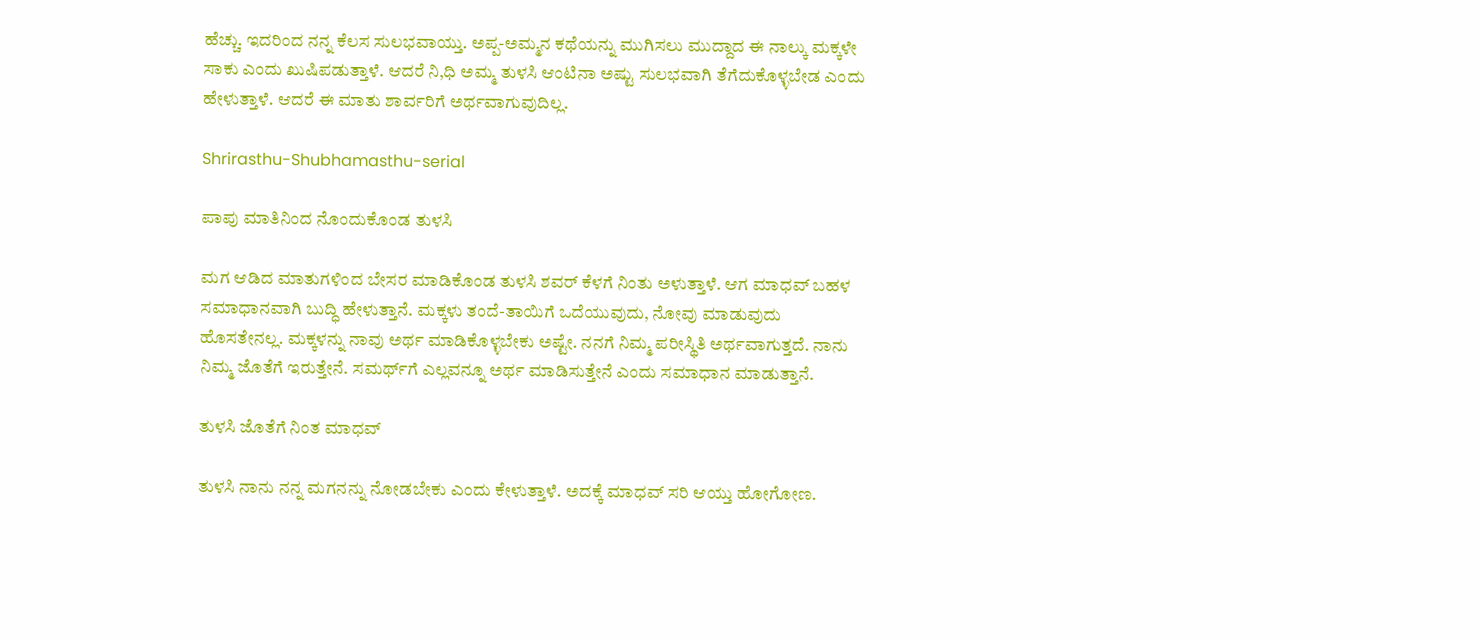ಹೆಚ್ಚು. ಇದರಿಂದ ನನ್ನ ಕೆಲಸ ಸುಲಭವಾಯ್ತು. ಅಪ್ಪ-ಅಮ್ಮನ ಕಥೆಯನ್ನು ಮುಗಿಸಲು ಮುದ್ದಾದ ಈ ನಾಲ್ಕು ಮಕ್ಕಳೇ ಸಾಕು ಎಂದು ಖುಷಿಪಡುತ್ತಾಳೆ. ಆದರೆ ನಿ,ಧಿ ಅಮ್ಮ ತುಳಸಿ ಆಂಟಿನಾ ಅಷ್ಟು ಸುಲಭವಾಗಿ ತೆಗೆದುಕೊಳ್ಳಬೇಡ ಎಂದು ಹೇಳುತ್ತಾಳೆ. ಆದರೆ ಈ ಮಾತು ಶಾರ್ವರಿಗೆ ಅರ್ಥವಾಗುವುದಿಲ್ಲ.

Shrirasthu-Shubhamasthu-serial

ಪಾಪು ಮಾತಿನಿಂದ ನೊಂದುಕೊಂಡ ತುಳಸಿ

ಮಗ ಆಡಿದ ಮಾತುಗಳಿಂದ ಬೇಸರ ಮಾಡಿಕೊಂಡ ತುಳಸಿ ಶವರ್ ಕೆಳಗೆ ನಿಂತು ಅಳುತ್ತಾಳೆ. ಆಗ ಮಾಧವ್ ಬಹಳ ಸಮಾಧಾನವಾಗಿ ಬುದ್ಧಿ ಹೇಳುತ್ತಾನೆ. ಮಕ್ಕಳು ತಂದೆ-ತಾಯಿಗೆ ಒದೆಯುವುದು, ನೋವು ಮಾಡುವುದು ಹೊಸತೇನಲ್ಲ. ಮಕ್ಕಳನ್ನು ನಾವು ಅರ್ಥ ಮಾಡಿಕೊಳ್ಳಬೇಕು ಅಷ್ಟೇ. ನನಗೆ ನಿಮ್ಮ ಪರೀಸ್ಥಿತಿ ಅರ್ಥವಾಗುತ್ತದೆ. ನಾನು ನಿಮ್ಮ ಜೊತೆಗೆ ಇರುತ್ತೇನೆ. ಸಮರ್ಥ್‌ಗೆ ಎಲ್ಲವನ್ನೂ ಅರ್ಥ ಮಾಡಿಸುತ್ತೇನೆ ಎಂದು ಸಮಾಧಾನ ಮಾಡುತ್ತಾನೆ.

ತುಳಸಿ ಜೊತೆಗೆ ನಿಂತ ಮಾಧವ್

ತುಳಸಿ ನಾನು ನನ್ನ ಮಗನನ್ನು ನೋಡಬೇಕು ಎಂದು ಕೇಳುತ್ತಾಳೆ. ಅದಕ್ಕೆ ಮಾಧವ್ ಸರಿ ಆಯ್ತು ಹೋಗೋಣ.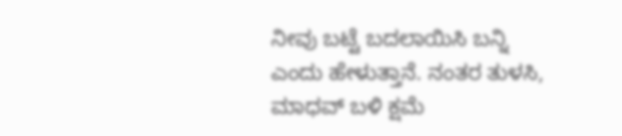ನೀವು ಬಟ್ಟೆ ಬದಲಾಯಿಸಿ ಬನ್ನಿ ಎಂದು ಹೇಳುತ್ತಾನೆ. ನಂತರ ತುಳಸಿ, ಮಾಧವ್ ಬಳಿ ಕ್ಷಮೆ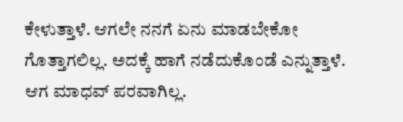ಕೇಳುತ್ತಾಳೆ. ಆಗಲೇ ನನಗೆ ಏನು ಮಾಡಬೇಕೋ ಗೊತ್ತಾಗಲಿಲ್ಲ. ಅದಕ್ಕೆ ಹಾಗೆ ನಡೆದುಕೊಂಡೆ ಎನ್ನುತ್ತಾಳೆ. ಆಗ ಮಾಧವ್ ಪರವಾಗಿಲ್ಲ.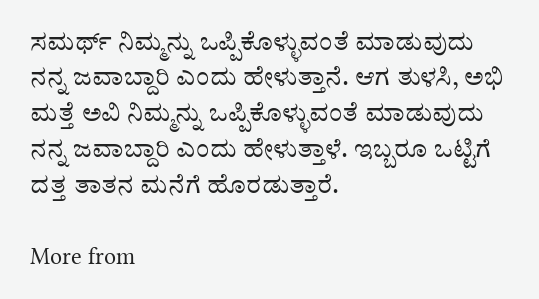ಸಮರ್ಥ್ ನಿಮ್ಮನ್ನು ಒಪ್ಪಿಕೊಳ್ಳುವಂತೆ ಮಾಡುವುದು ನನ್ನ ಜವಾಬ್ದಾರಿ ಎಂದು ಹೇಳುತ್ತಾನೆ. ಆಗ ತುಳಸಿ, ಅಭಿ ಮತ್ತೆ ಅವಿ ನಿಮ್ಮನ್ನು ಒಪ್ಪಿಕೊಳ್ಳುವಂತೆ ಮಾಡುವುದು ನನ್ನ ಜವಾಬ್ದಾರಿ ಎಂದು ಹೇಳುತ್ತಾಳೆ. ಇಬ್ಬರೂ ಒಟ್ಟಿಗೆ ದತ್ತ ತಾತನ ಮನೆಗೆ ಹೊರಡುತ್ತಾರೆ.

More from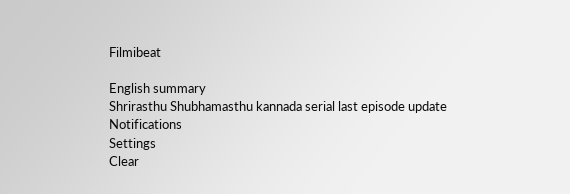Filmibeat

English summary
Shrirasthu Shubhamasthu kannada serial last episode update
Notifications
Settings
Clear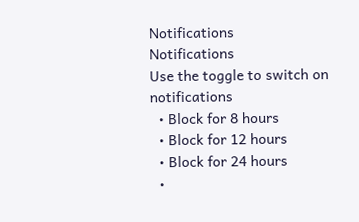Notifications
Notifications
Use the toggle to switch on notifications
  • Block for 8 hours
  • Block for 12 hours
  • Block for 24 hours
  •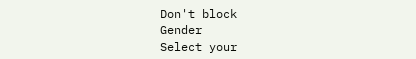Don't block
Gender
Select your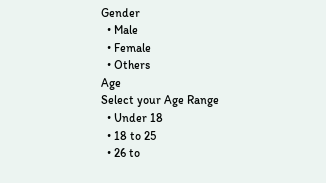Gender
  • Male
  • Female
  • Others
Age
Select your Age Range
  • Under 18
  • 18 to 25
  • 26 to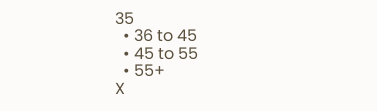35
  • 36 to 45
  • 45 to 55
  • 55+
X